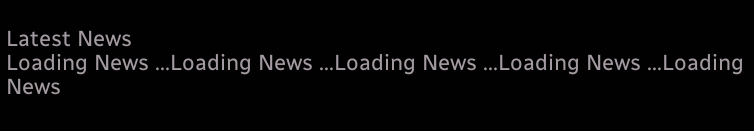Latest News
Loading News ...Loading News ...Loading News ...Loading News ...Loading News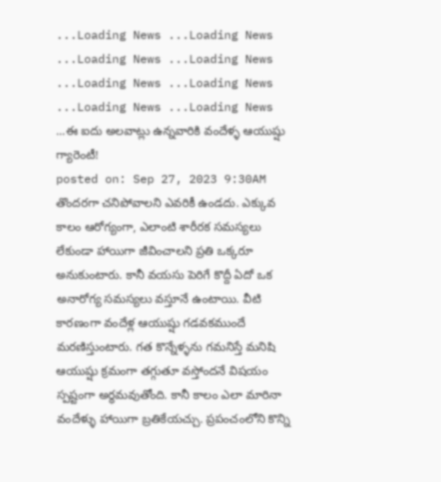...Loading News ...Loading News ...Loading News ...Loading News ...Loading News ...Loading News ...Loading News ...Loading News ...ఈ ఐదు అలవాట్లు ఉన్నవారికి వందేళ్ళ ఆయుష్షు గ్యారెంటీ!
posted on: Sep 27, 2023 9:30AM
తొందరగా చనిపోవాలని ఎవరికీ ఉండదు. ఎక్కువ కాలం ఆరోగ్యంగా, ఎలాంటి శారీరక సమస్యలు లేకుండా హాయిగా జీవించాలని ప్రతి ఒక్కరూ అనుకుంటారు. కానీ వయసు పెరిగే కొద్దీ ఏదో ఒక అనారోగ్య సమస్యలు వస్తూనే ఉంటాయి. వీటి కారణంగా వందేళ్ల ఆయుష్షు గడవకముందే మరణిస్తుంటారు. గత కొన్నేళ్ళను గమనిస్తే మనిషి ఆయుష్షు క్రమంగా తగ్గుతూ వస్తోందనే విషయం స్పష్టంగా అర్థమవుతోంది. కానీ కాలం ఎలా మారినా వందేళ్ళు హాయిగా బ్రతికేయచ్చు. ప్రపంచంలోని కొన్ని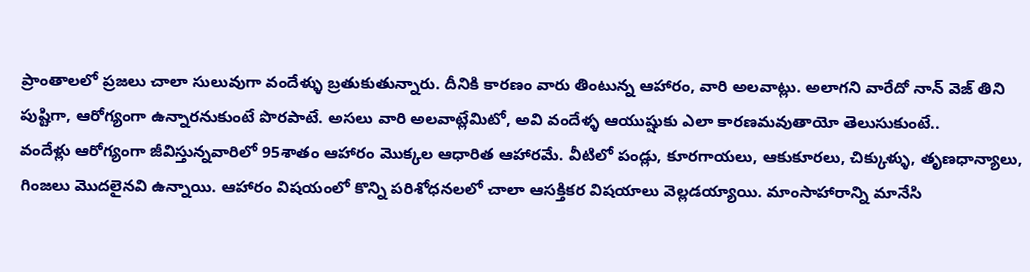ప్రాంతాలలో ప్రజలు చాలా సులువుగా వందేళ్ళు బ్రతుకుతున్నారు. దీనికి కారణం వారు తింటున్న ఆహారం, వారి అలవాట్లు. అలాగని వారేదో నాన్ వెజ్ తిని పుష్టిగా, ఆరోగ్యంగా ఉన్నారనుకుంటే పొరపాటే. అసలు వారి అలవాట్లేమిటో, అవి వందేళ్ళ ఆయుష్షుకు ఎలా కారణమవుతాయో తెలుసుకుంటే..
వందేళ్లు ఆరోగ్యంగా జీవిస్తున్నవారిలో 95శాతం ఆహారం మొక్కల ఆధారిత ఆహారమే. వీటిలో పండ్లు, కూరగాయలు, ఆకుకూరలు, చిక్కుళ్ళు, తృణధాన్యాలు, గింజలు మొదలైనవి ఉన్నాయి. ఆహారం విషయంలో కొన్ని పరిశోధనలలో చాలా ఆసక్తికర విషయాలు వెల్లడయ్యాయి. మాంసాహారాన్ని మానేసి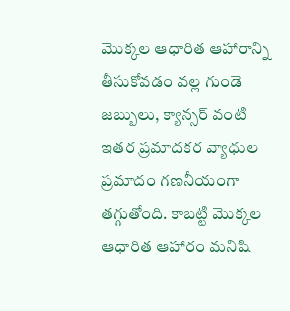మొక్కల ఆధారిత ఆహారాన్ని తీసుకోవడం వల్ల గుండె జబ్బులు, క్యాన్సర్ వంటి ఇతర ప్రమాదకర వ్యాధుల ప్రమాదం గణనీయంగా తగ్గుతోంది. కాబట్టి మొక్కల ఆధారిత ఆహారం మనిషి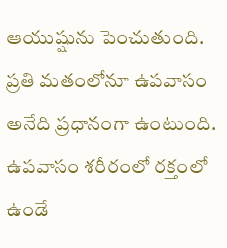ఆయుష్షును పెంచుతుంది.
ప్రతి మతంలోనూ ఉపవాసం అనేది ప్రధానంగా ఉంటుంది. ఉపవాసం శరీరంలో రక్తంలో ఉండే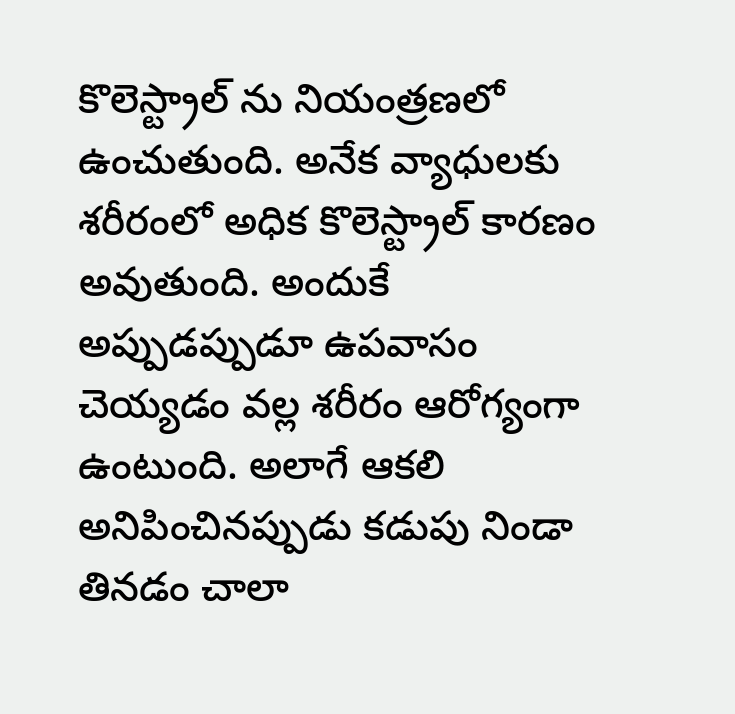కొలెస్ట్రాల్ ను నియంత్రణలో ఉంచుతుంది. అనేక వ్యాధులకు శరీరంలో అధిక కొలెస్ట్రాల్ కారణం అవుతుంది. అందుకే అప్పుడప్పుడూ ఉపవాసం చెయ్యడం వల్ల శరీరం ఆరోగ్యంగా ఉంటుంది. అలాగే ఆకలి అనిపించినప్పుడు కడుపు నిండా తినడం చాలా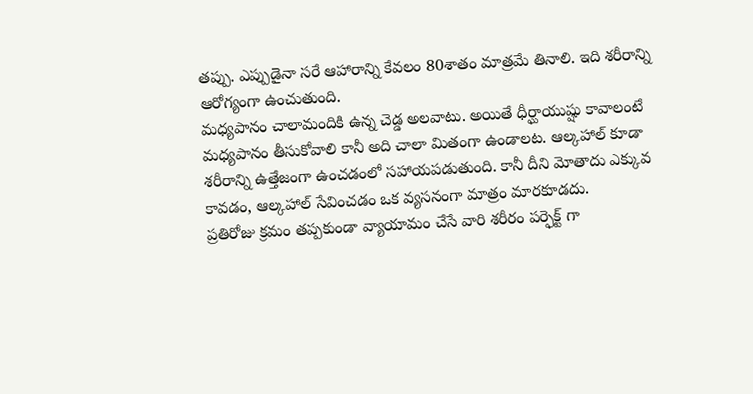తప్పు. ఎప్పుడైనా సరే ఆహారాన్ని కేవలం 80శాతం మాత్రమే తినాలి. ఇది శరీరాన్ని ఆరోగ్యంగా ఉంచుతుంది.
మధ్యపానం చాలామందికి ఉన్న చెడ్డ అలవాటు. అయితే ధీర్ఘాయుష్షు కావాలంటే మధ్యపానం తీసుకోవాలి కానీ అది చాలా మితంగా ఉండాలట. ఆల్కహాల్ కూడా శరీరాన్ని ఉత్తేజంగా ఉంచడంలో సహాయపడుతుంది. కానీ దీని మోతాదు ఎక్కువ కావడం, ఆల్కహాల్ సేవించడం ఒక వ్యసనంగా మాత్రం మారకూడదు.
ప్రతిరోజు క్రమం తప్పకుండా వ్యాయామం చేసే వారి శరీరం పర్ఫెక్ట్ గా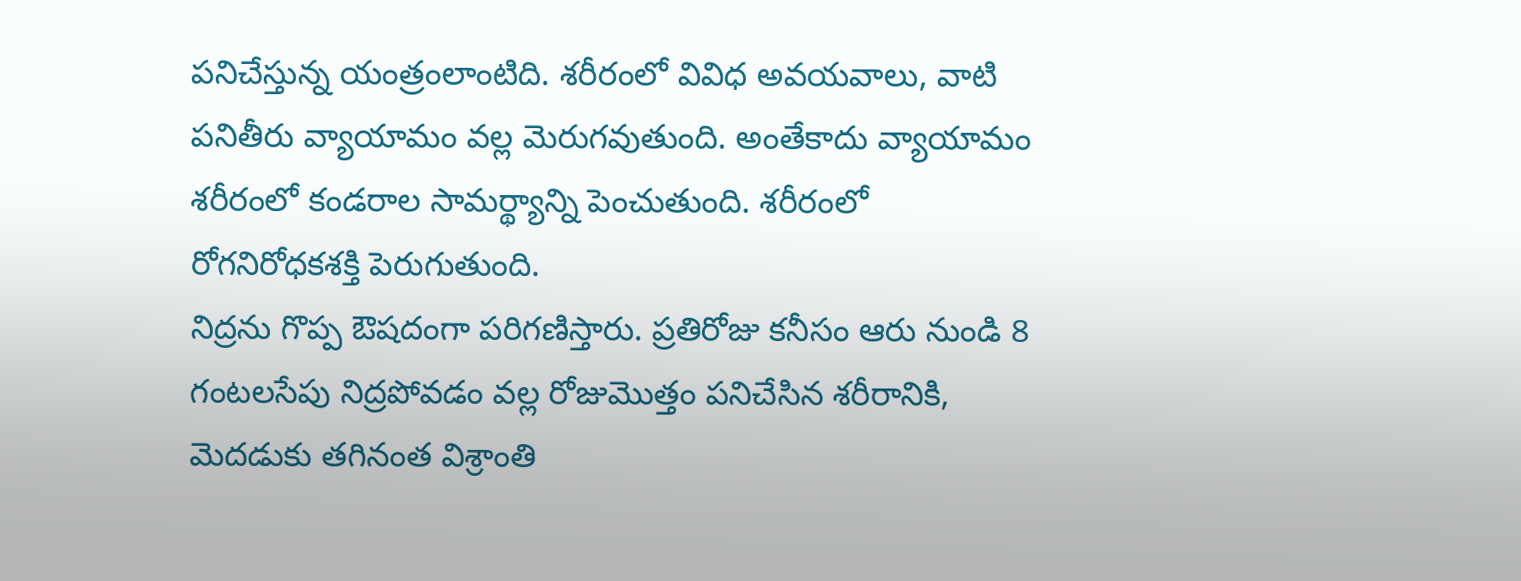పనిచేస్తున్న యంత్రంలాంటిది. శరీరంలో వివిధ అవయవాలు, వాటి పనితీరు వ్యాయామం వల్ల మెరుగవుతుంది. అంతేకాదు వ్యాయామం శరీరంలో కండరాల సామర్థ్యాన్ని పెంచుతుంది. శరీరంలో రోగనిరోధకశక్తి పెరుగుతుంది.
నిద్రను గొప్ప ఔషదంగా పరిగణిస్తారు. ప్రతిరోజు కనీసం ఆరు నుండి 8 గంటలసేపు నిద్రపోవడం వల్ల రోజుమొత్తం పనిచేసిన శరీరానికి, మెదడుకు తగినంత విశ్రాంతి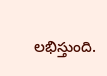లభిస్తుంది.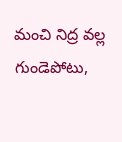మంచి నిద్ర వల్ల గుండెపోటు,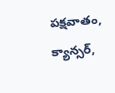పక్షవాతం, క్యాన్సర్,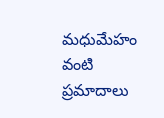మధుమేహం వంటి ప్రమాదాలు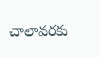చాలావరకు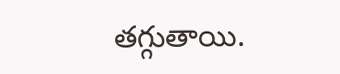తగ్గుతాయి.